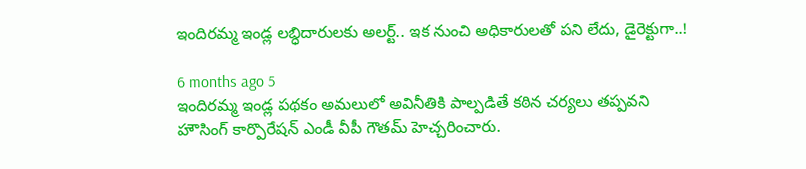ఇందిరమ్మ ఇండ్ల లబ్ధిదారులకు అలర్ట్.. ఇక నుంచి అధికారులతో పని లేదు, డైరెక్టుగా..!

6 months ago 5
ఇందిరమ్మ ఇండ్ల పథకం అమలులో అవినీతికి పాల్పడితే కఠిన చర్యలు తప్పవని హౌసింగ్ కార్పొరేషన్ ఎండీ వీపీ గౌతమ్ హెచ్చరించారు.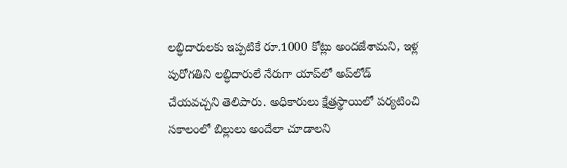లబ్ధిదారులకు ఇప్పటికే రూ.1000 కోట్లు అందజేశామని, ఇళ్ల పురోగతిని లబ్ధిదారులే నేరుగా యాప్‌లో అప్‌లోడ్ చేయవచ్చని తెలిపారు. అధికారులు క్షేత్రస్థాయిలో పర్యటించి సకాలంలో బిల్లులు అందేలా చూడాలని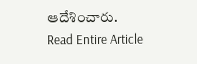ఆదేశించారు.
Read Entire Article